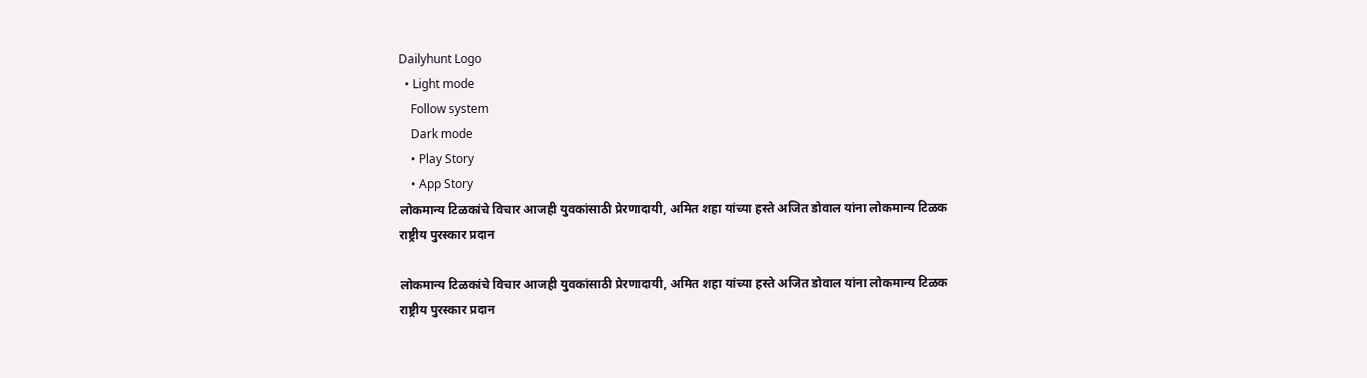Dailyhunt Logo
  • Light mode
    Follow system
    Dark mode
    • Play Story
    • App Story
लोकमान्य टिळकांचे विचार आजही युवकांसाठी प्रेरणादायी, अमित शहा यांच्या हस्ते अजित डोवाल यांना लोकमान्य टिळक राष्ट्रीय पुरस्कार प्रदान

लोकमान्य टिळकांचे विचार आजही युवकांसाठी प्रेरणादायी, अमित शहा यांच्या हस्ते अजित डोवाल यांना लोकमान्य टिळक राष्ट्रीय पुरस्कार प्रदान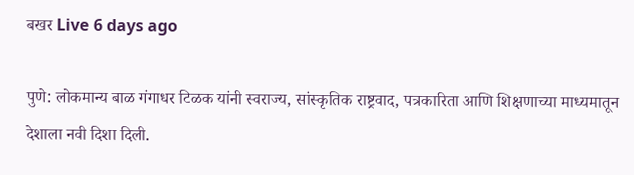बखर Live 6 days ago

पुणे: लोकमान्य बाळ गंगाधर टिळक यांनी स्वराज्य, सांस्कृतिक राष्ट्रवाद, पत्रकारिता आणि शिक्षणाच्या माध्यमातून देशाला नवी दिशा दिली.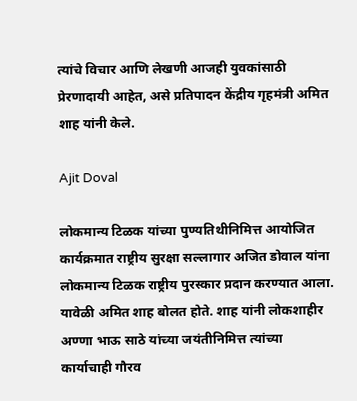त्यांचे विचार आणि लेखणी आजही युवकांसाठी प्रेरणादायी आहेत, असे प्रतिपादन केंद्रीय गृहमंत्री अमित शाह यांनी केले.

Ajit Doval

लोकमान्य टिळक यांच्या पुण्यतिथीनिमित्त आयोजित कार्यक्रमात राष्ट्रीय सुरक्षा सल्लागार अजित डोवाल यांना लोकमान्य टिळक राष्ट्रीय पुरस्कार प्रदान करण्यात आला. यावेळी अमित शाह बोलत होते. शाह यांनी लोकशाहीर अण्णा भाऊ साठे यांच्या जयंतीनिमित्त त्यांच्या कार्याचाही गौरव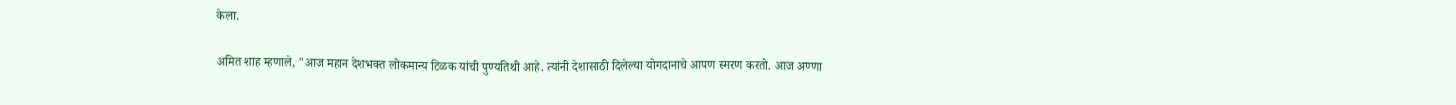केला.

अमित शाह म्हणाले, "आज महान देशभक्त लोकमान्य टिळक यांची पुण्यतिथी आहे. त्यांनी देशासाठी दिलेल्या योगदानाचे आपण स्मरण करतो. आज अण्णा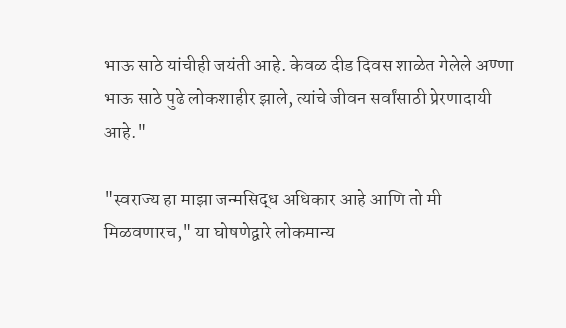भाऊ साठे यांचीही जयंती आहे. केवळ दीड दिवस शाळेत गेलेले अण्णा भाऊ साठे पुढे लोकशाहीर झाले, त्यांचे जीवन सर्वांसाठी प्रेरणादायी आहे."

"स्वराज्य हा माझा जन्मसिद्ध अधिकार आहे आणि तो मी मिळवणारच," या घोषणेद्वारे लोकमान्य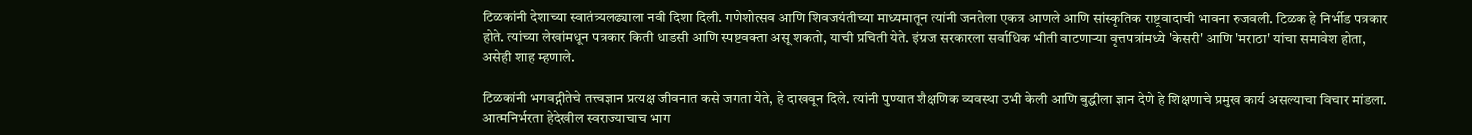टिळकांनी देशाच्या स्वातंत्र्यलढ्याला नवी दिशा दिली. गणेशोत्सव आणि शिवजयंतीच्या माध्यमातून त्यांनी जनतेला एकत्र आणले आणि सांस्कृतिक राष्ट्रवादाची भावना रुजवली. टिळक हे निर्भीड पत्रकार होते. त्यांच्या लेखांमधून पत्रकार किती धाडसी आणि स्पष्टवक्ता असू शकतो, याची प्रचिती येते. इंग्रज सरकारला सर्वाधिक भीती वाटणाऱ्या वृत्तपत्रांमध्ये 'केसरी' आणि 'मराठा' यांचा समावेश होता, असेही शाह म्हणाले.

टिळकांनी भगवद्गीतेचे तत्त्वज्ञान प्रत्यक्ष जीवनात कसे जगता येते, हे दाखवून दिले. त्यांनी पुण्यात शैक्षणिक व्यवस्था उभी केली आणि बुद्धीला ज्ञान देणे हे शिक्षणाचे प्रमुख कार्य असल्याचा विचार मांडला. आत्मनिर्भरता हेदेखील स्वराज्याचाच भाग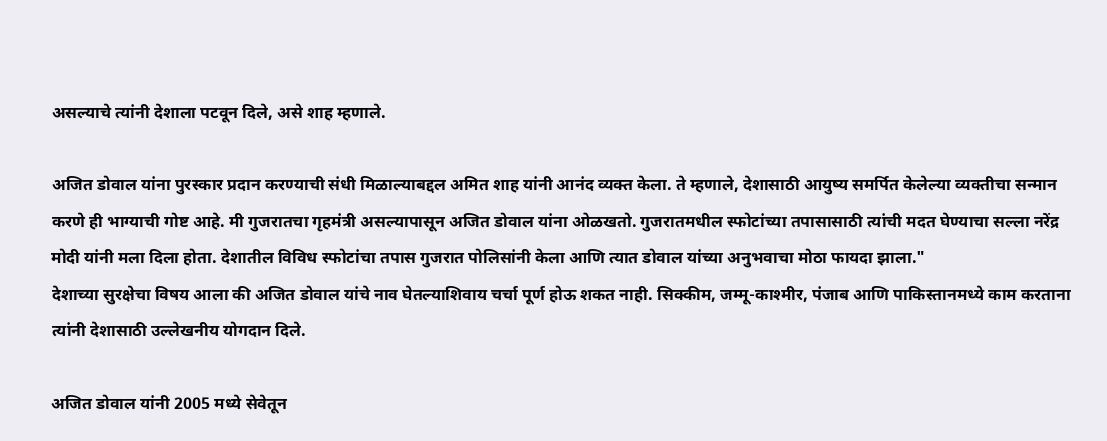असल्याचे त्यांनी देशाला पटवून दिले, असे शाह म्हणाले.

अजित डोवाल यांना पुरस्कार प्रदान करण्याची संधी मिळाल्याबद्दल अमित शाह यांनी आनंद व्यक्त केला. ते म्हणाले, देशासाठी आयुष्य समर्पित केलेल्या व्यक्तीचा सन्मान करणे ही भाग्याची गोष्ट आहे. मी गुजरातचा गृहमंत्री असल्यापासून अजित डोवाल यांना ओळखतो. गुजरातमधील स्फोटांच्या तपासासाठी त्यांची मदत घेण्याचा सल्ला नरेंद्र मोदी यांनी मला दिला होता. देशातील विविध स्फोटांचा तपास गुजरात पोलिसांनी केला आणि त्यात डोवाल यांच्या अनुभवाचा मोठा फायदा झाला."
देशाच्या सुरक्षेचा विषय आला की अजित डोवाल यांचे नाव घेतल्याशिवाय चर्चा पूर्ण होऊ शकत नाही. सिक्कीम, जम्मू-काश्मीर, पंजाब आणि पाकिस्तानमध्ये काम करताना त्यांनी देशासाठी उल्लेखनीय योगदान दिले.

अजित डोवाल यांनी 2005 मध्ये सेवेतून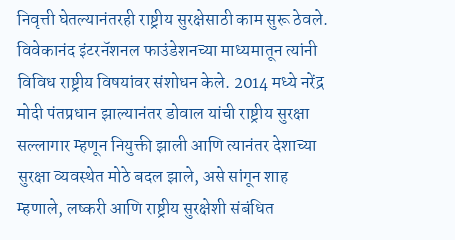निवृत्ती घेतल्यानंतरही राष्ट्रीय सुरक्षेसाठी काम सुरू ठेवले. विवेकानंद इंटरनॅशनल फाउंडेशनच्या माध्यमातून त्यांनी विविध राष्ट्रीय विषयांवर संशोधन केले. 2014 मध्ये नरेंद्र मोदी पंतप्रधान झाल्यानंतर डोवाल यांची राष्ट्रीय सुरक्षा सल्लागार म्हणून नियुक्ती झाली आणि त्यानंतर देशाच्या सुरक्षा व्यवस्थेत मोठे बदल झाले, असे सांगून शाह म्हणाले, लष्करी आणि राष्ट्रीय सुरक्षेशी संबंधित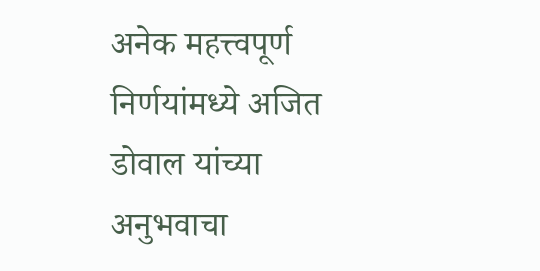अनेक महत्त्वपूर्ण निर्णयांमध्ये अजित डोवाल यांच्या अनुभवाचा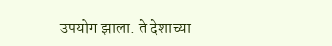उपयोग झाला. ते देशाच्या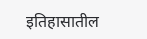इतिहासातील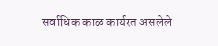सर्वाधिक काळ कार्यरत असलेले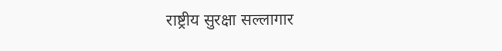राष्ट्रीय सुरक्षा सल्लागार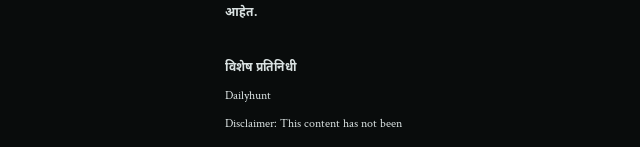आहेत.

विशेष प्रतिनिधी
Dailyhunt
Disclaimer: This content has not been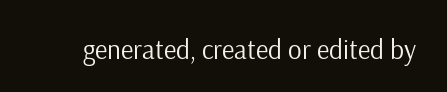generated, created or edited by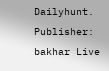Dailyhunt. Publisher: bakhar Live